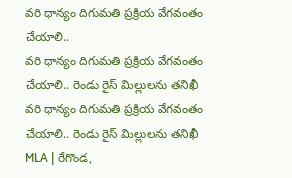వరి ధాన్యం దిగుమతి ప్రక్రియ వేగవంతం చేయాలి..
వరి ధాన్యం దిగుమతి ప్రక్రియ వేగవంతం చేయాలి.. రెండు రైస్ మిల్లులను తనిఖీ
వరి ధాన్యం దిగుమతి ప్రక్రియ వేగవంతం చేయాలి.. రెండు రైస్ మిల్లులను తనిఖీ
MLA | రేగొండ,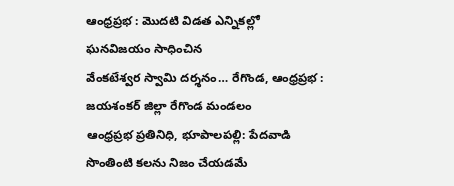ఆంధ్రప్రభ : మొదటి విడత ఎన్నికల్లో ఘనవిజయం సాధించిన
వేంకటేశ్వర స్వామి దర్శనం… రేగొండ, ఆంధ్రప్రభ : జయశంకర్ జిల్లా రేగొండ మండలం
ఆంధ్రప్రభ ప్రతినిధి, భూపాలపల్లి: పేదవాడి సొంతింటి కలను నిజం చేయడమే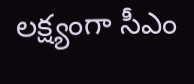లక్ష్యంగా సీఎం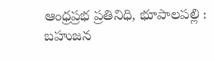ఆంధ్రప్రభ ప్రతినిధి, భూపాలపల్లి : బహుజన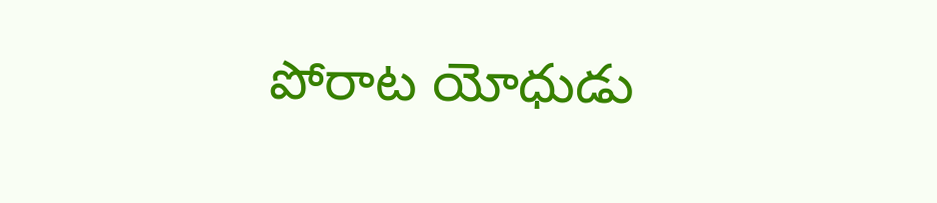పోరాట యోధుడు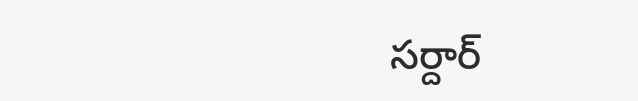సర్దార్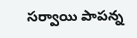సర్వాయి పాపన్న